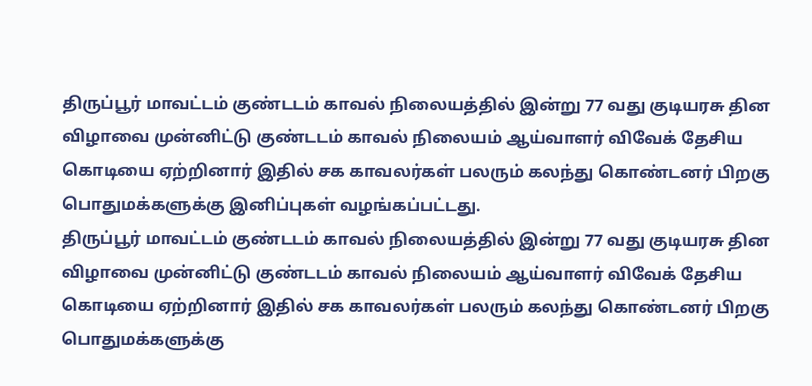திருப்பூர் மாவட்டம் குண்டடம் காவல் நிலையத்தில் இன்று 77 வது குடியரசு தின விழாவை முன்னிட்டு குண்டடம் காவல் நிலையம் ஆய்வாளர் விவேக் தேசிய கொடியை ஏற்றினார் இதில் சக காவலர்கள் பலரும் கலந்து கொண்டனர் பிறகு பொதுமக்களுக்கு இனிப்புகள் வழங்கப்பட்டது.
திருப்பூர் மாவட்டம் குண்டடம் காவல் நிலையத்தில் இன்று 77 வது குடியரசு தின விழாவை முன்னிட்டு குண்டடம் காவல் நிலையம் ஆய்வாளர் விவேக் தேசிய கொடியை ஏற்றினார் இதில் சக காவலர்கள் பலரும் கலந்து கொண்டனர் பிறகு பொதுமக்களுக்கு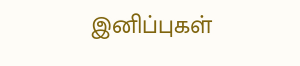இனிப்புகள்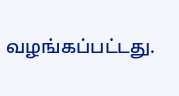வழங்கப்பட்டது.